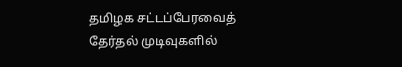தமிழக சட்டப்பேரவைத் தேர்தல் முடிவுகளில்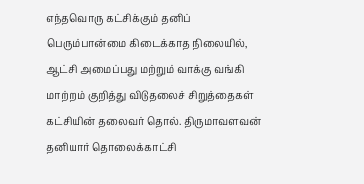எந்தவொரு கட்சிக்கும் தனிப் பெரும்பான்மை கிடைக்காத நிலையில், ஆட்சி அமைப்பது மற்றும் வாக்கு வங்கி மாற்றம் குறித்து விடுதலைச் சிறுத்தைகள் கட்சியின் தலைவர் தொல். திருமாவளவன் தனியார் தொலைக்காட்சி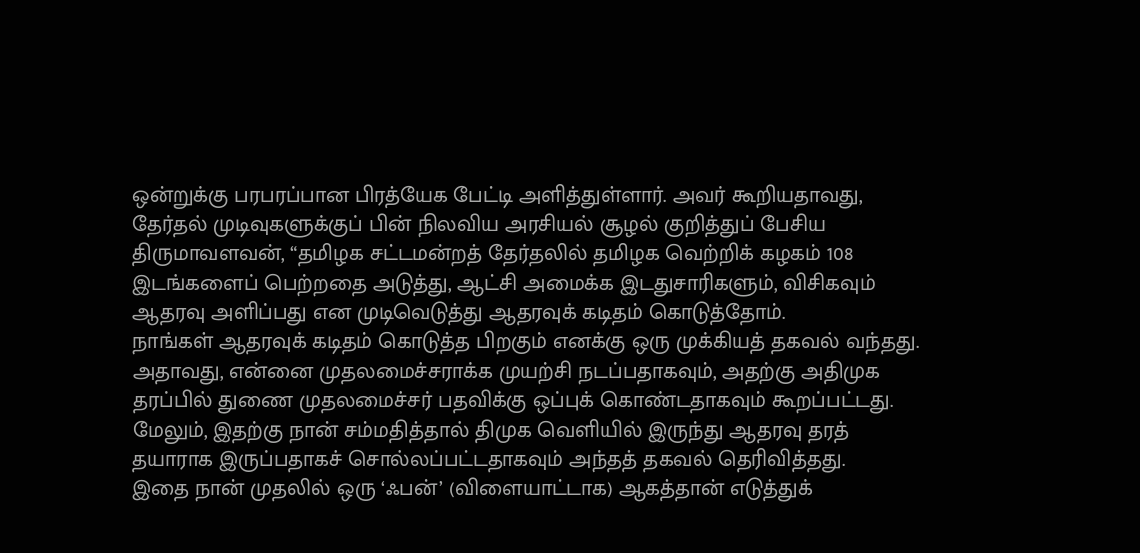ஒன்றுக்கு பரபரப்பான பிரத்யேக பேட்டி அளித்துள்ளார். அவர் கூறியதாவது,
தேர்தல் முடிவுகளுக்குப் பின் நிலவிய அரசியல் சூழல் குறித்துப் பேசிய திருமாவளவன், “தமிழக சட்டமன்றத் தேர்தலில் தமிழக வெற்றிக் கழகம் 108 இடங்களைப் பெற்றதை அடுத்து, ஆட்சி அமைக்க இடதுசாரிகளும், விசிகவும் ஆதரவு அளிப்பது என முடிவெடுத்து ஆதரவுக் கடிதம் கொடுத்தோம்.
நாங்கள் ஆதரவுக் கடிதம் கொடுத்த பிறகும் எனக்கு ஒரு முக்கியத் தகவல் வந்தது. அதாவது, என்னை முதலமைச்சராக்க முயற்சி நடப்பதாகவும், அதற்கு அதிமுக தரப்பில் துணை முதலமைச்சர் பதவிக்கு ஒப்புக் கொண்டதாகவும் கூறப்பட்டது. மேலும், இதற்கு நான் சம்மதித்தால் திமுக வெளியில் இருந்து ஆதரவு தரத் தயாராக இருப்பதாகச் சொல்லப்பட்டதாகவும் அந்தத் தகவல் தெரிவித்தது.
இதை நான் முதலில் ஒரு ‘ஃபன்’ (விளையாட்டாக) ஆகத்தான் எடுத்துக்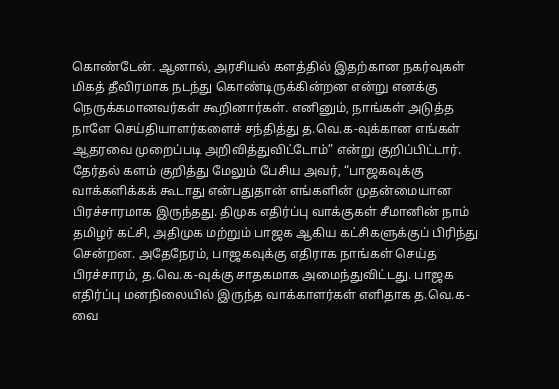கொண்டேன். ஆனால், அரசியல் களத்தில் இதற்கான நகர்வுகள் மிகத் தீவிரமாக நடந்து கொண்டிருக்கின்றன என்று எனக்கு நெருக்கமானவர்கள் கூறினார்கள். எனினும், நாங்கள் அடுத்த நாளே செய்தியாளர்களைச் சந்தித்து த.வெ.க-வுக்கான எங்கள் ஆதரவை முறைப்படி அறிவித்துவிட்டோம்” என்று குறிப்பிட்டார்.
தேர்தல் களம் குறித்து மேலும் பேசிய அவர், “பாஜகவுக்கு வாக்களிக்கக் கூடாது என்பதுதான் எங்களின் முதன்மையான பிரச்சாரமாக இருந்தது. திமுக எதிர்ப்பு வாக்குகள் சீமானின் நாம் தமிழர் கட்சி, அதிமுக மற்றும் பாஜக ஆகிய கட்சிகளுக்குப் பிரிந்து சென்றன. அதேநேரம், பாஜகவுக்கு எதிராக நாங்கள் செய்த பிரச்சாரம், த.வெ.க-வுக்கு சாதகமாக அமைந்துவிட்டது. பாஜக எதிர்ப்பு மனநிலையில் இருந்த வாக்காளர்கள் எளிதாக த.வெ.க-வை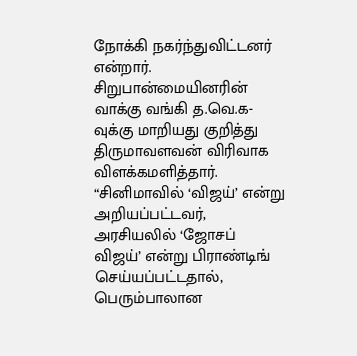நோக்கி நகர்ந்துவிட்டனர் என்றார்.
சிறுபான்மையினரின் வாக்கு வங்கி த.வெ.க-வுக்கு மாறியது குறித்து திருமாவளவன் விரிவாக விளக்கமளித்தார். “சினிமாவில் ‘விஜய்’ என்று அறியப்பட்டவர், அரசியலில் ‘ஜோசப் விஜய்’ என்று பிராண்டிங் செய்யப்பட்டதால், பெரும்பாலான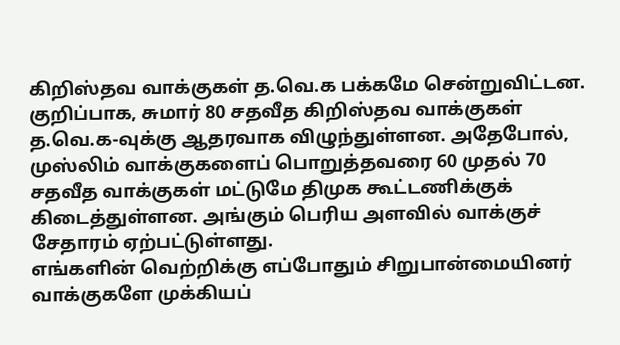கிறிஸ்தவ வாக்குகள் த.வெ.க பக்கமே சென்றுவிட்டன. குறிப்பாக, சுமார் 80 சதவீத கிறிஸ்தவ வாக்குகள் த.வெ.க-வுக்கு ஆதரவாக விழுந்துள்ளன. அதேபோல், முஸ்லிம் வாக்குகளைப் பொறுத்தவரை 60 முதல் 70 சதவீத வாக்குகள் மட்டுமே திமுக கூட்டணிக்குக் கிடைத்துள்ளன. அங்கும் பெரிய அளவில் வாக்குச் சேதாரம் ஏற்பட்டுள்ளது.
எங்களின் வெற்றிக்கு எப்போதும் சிறுபான்மையினர் வாக்குகளே முக்கியப்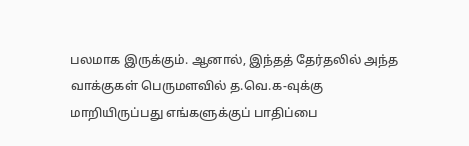பலமாக இருக்கும். ஆனால், இந்தத் தேர்தலில் அந்த வாக்குகள் பெருமளவில் த.வெ.க-வுக்கு மாறியிருப்பது எங்களுக்குப் பாதிப்பை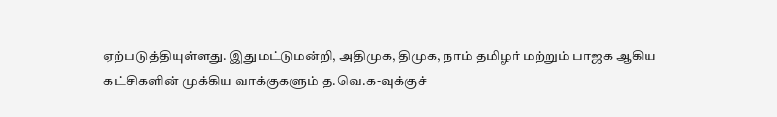ஏற்படுத்தியுள்ளது. இதுமட்டுமன்றி, அதிமுக, திமுக, நாம் தமிழர் மற்றும் பாஜக ஆகிய கட்சிகளின் முக்கிய வாக்குகளும் த.வெ.க-வுக்குச்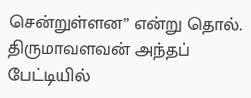சென்றுள்ளன” என்று தொல். திருமாவளவன் அந்தப் பேட்டியில்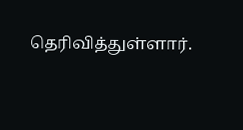தெரிவித்துள்ளார்.